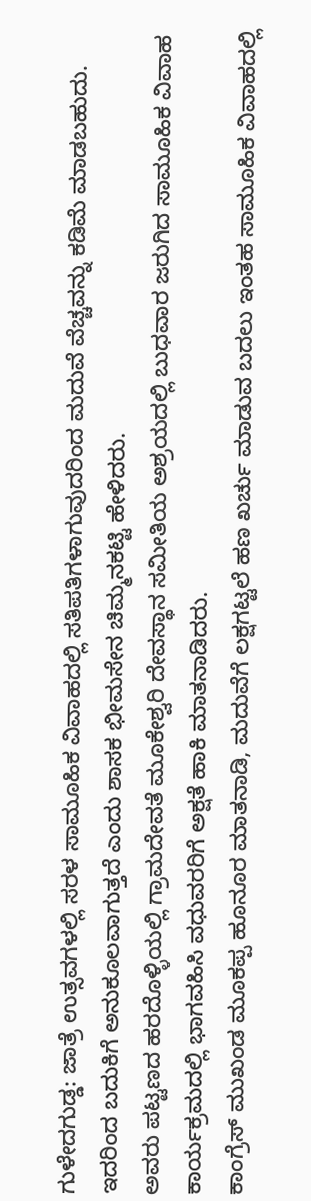ಗುಳೇದಗುಡ್ಡ: ಜಾತ್ರೆ ಉತ್ಸವಗಳಲ್ಲಿ ಸರಳ ಸಾಮೂಹಿಕ ವಿವಾಹದಲ್ಲಿ ಸತಿಪತಿಗಳಾಗುವುದರಿಂದ ಮದುವೆ ವೆಚ್ಚವನ್ನು ಕಡಿಮೆ ಮಾಡಬಹುದು. ಇದರಿಂದ ಬದುಕಿಗೆ ಅನುಕೂಲವಾಗುತ್ತದೆ ಎಂದು ಶಾಸಕ ಭೀಮಸೇನ ಚಿಮ್ಮನಕಟ್ಟಿ ಹೇಳಿದರು.
ಅವರು ಪಟ್ಟಣದ ಹರದೊಳ್ಳಿಯಲ್ಲಿ ಗ್ರಾಮದೇವತೆ ಮೂಕೇಶ್ವರಿ ದೇವಸ್ಥಾನ ಸಮೀತಿಯ ಅಶ್ರಯದಲ್ಲಿ ಬುಧವಾರ ಜರುಗಿದ ಸಾಮೂಹಿಕ ವಿವಾಹ ಕಾರ್ಯಕ್ರಮದಲ್ಲಿ ಭಾಗವಹಿಸಿ ವಧುವರರಿಗೆ ಅಕ್ಷತೆ ಹಾಕಿ ಮಾತನಾಡಿದರು.
ಕಾಂಗ್ರೆಸ್ ಮುಖಂಡ ಮೂಕಪ್ಪ ಹೂನೂರ ಮಾತನಾಡಿ, ಮದುವೆಗೆ ಲಕ್ಷಗಟ್ಟಲೆ ಹಣ ಖರ್ಚು ಮಾಡುವ ಬದಲು ಇಂತಹ ಸಾಮೂಹಿಕ ವಿವಾಹದಲ್ಲಿ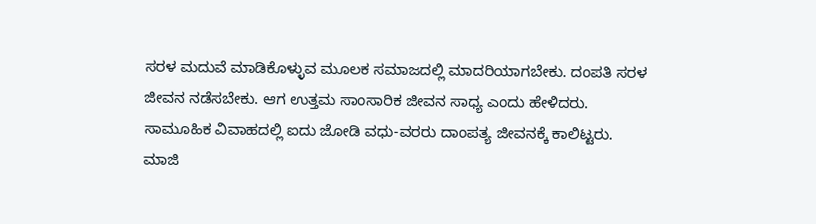ಸರಳ ಮದುವೆ ಮಾಡಿಕೊಳ್ಳುವ ಮೂಲಕ ಸಮಾಜದಲ್ಲಿ ಮಾದರಿಯಾಗಬೇಕು. ದಂಪತಿ ಸರಳ ಜೀವನ ನಡೆಸಬೇಕು. ಆಗ ಉತ್ತಮ ಸಾಂಸಾರಿಕ ಜೀವನ ಸಾಧ್ಯ ಎಂದು ಹೇಳಿದರು.
ಸಾಮೂಹಿಕ ವಿವಾಹದಲ್ಲಿ ಐದು ಜೋಡಿ ವಧು-ವರರು ದಾಂಪತ್ಯ ಜೀವನಕ್ಕೆ ಕಾಲಿಟ್ಟರು.
ಮಾಜಿ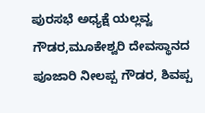ಪುರಸಭೆ ಅಧ್ಯಕ್ಷೆ ಯಲ್ಲವ್ವ ಗೌಡರ,ಮೂಕೇಶ್ವರಿ ದೇವಸ್ಥಾನದ ಪೂಜಾರಿ ನೀಲಪ್ಪ ಗೌಡರ, ಶಿವಪ್ಪ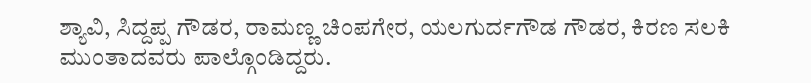ಶ್ಯಾವಿ, ಸಿದ್ದಪ್ಪ ಗೌಡರ, ರಾಮಣ್ಣ ಚಿಂಪಗೇರ, ಯಲಗುರ್ದಗೌಡ ಗೌಡರ, ಕಿರಣ ಸಲಕಿ ಮುಂತಾದವರು ಪಾಲ್ಗೊಂಡಿದ್ದರು.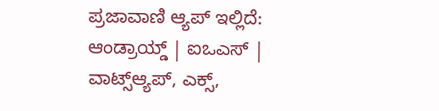ಪ್ರಜಾವಾಣಿ ಆ್ಯಪ್ ಇಲ್ಲಿದೆ: ಆಂಡ್ರಾಯ್ಡ್ | ಐಒಎಸ್ | ವಾಟ್ಸ್ಆ್ಯಪ್, ಎಕ್ಸ್,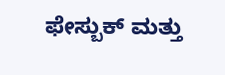ಫೇಸ್ಬುಕ್ ಮತ್ತು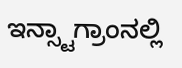ಇನ್ಸ್ಟಾಗ್ರಾಂನಲ್ಲಿ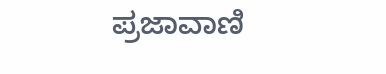ಪ್ರಜಾವಾಣಿ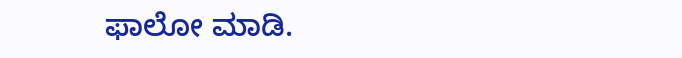ಫಾಲೋ ಮಾಡಿ.